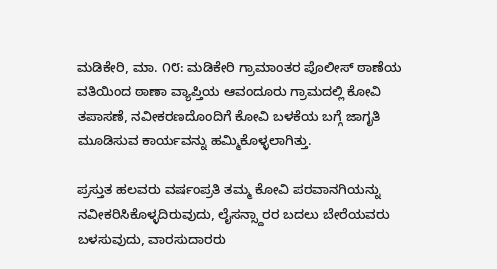ಮಡಿಕೇರಿ, ಮಾ. ೧೮: ಮಡಿಕೇರಿ ಗ್ರಾಮಾಂತರ ಪೊಲೀಸ್ ಠಾಣೆಯ ವತಿಯಿಂದ ಠಾಣಾ ವ್ಯಾಪ್ತಿಯ ಆವಂದೂರು ಗ್ರಾಮದಲ್ಲಿ ಕೋವಿ ತಪಾಸಣೆ, ನವೀಕರಣದೊಂದಿಗೆ ಕೋವಿ ಬಳಕೆಯ ಬಗ್ಗೆ ಜಾಗೃತಿ ಮೂಡಿಸುವ ಕಾರ್ಯವನ್ನು ಹಮ್ಮಿಕೊಳ್ಳಲಾಗಿತ್ತು.

ಪ್ರಸ್ತುತ ಹಲವರು ವರ್ಷಂಪ್ರತಿ ತಮ್ಮ ಕೋವಿ ಪರವಾನಗಿಯನ್ನು ನವೀಕರಿಸಿಕೊಳ್ಳದಿರುವುದು, ಲೈಸನ್ಸ್ದಾರರ ಬದಲು ಬೇರೆಯವರು ಬಳಸುವುದು, ವಾರಸುದಾರರು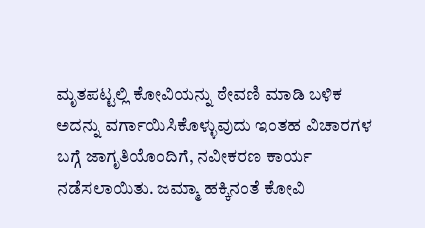ಮೃತಪಟ್ಟಲ್ಲಿ ಕೋವಿಯನ್ನು ಠೇವಣಿ ಮಾಡಿ ಬಳಿಕ ಅದನ್ನು ವರ್ಗಾಯಿಸಿಕೊಳ್ಳುವುದು ಇಂತಹ ವಿಚಾರಗಳ ಬಗ್ಗೆ ಜಾಗೃತಿಯೊಂದಿಗೆ, ನವೀಕರಣ ಕಾರ್ಯ ನಡೆಸಲಾಯಿತು. ಜಮ್ಮಾ ಹಕ್ಕಿನಂತೆ ಕೋವಿ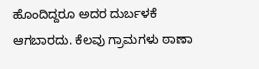ಹೊಂದಿದ್ದರೂ ಅದರ ದುರ್ಬಳಕೆ ಆಗಬಾರದು. ಕೆಲವು ಗ್ರಾಮಗಳು ಠಾಣಾ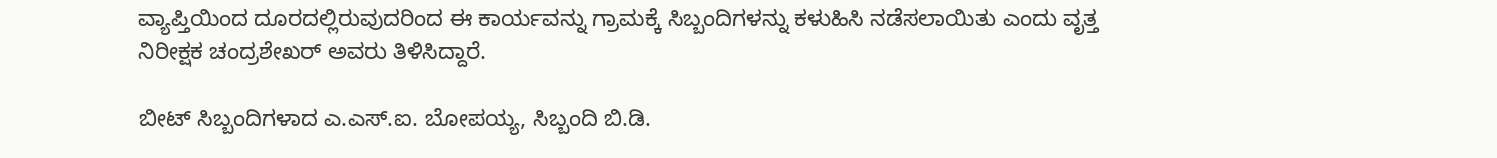ವ್ಯಾಪ್ತಿಯಿಂದ ದೂರದಲ್ಲಿರುವುದರಿಂದ ಈ ಕಾರ್ಯವನ್ನು ಗ್ರಾಮಕ್ಕೆ ಸಿಬ್ಬಂದಿಗಳನ್ನು ಕಳುಹಿಸಿ ನಡೆಸಲಾಯಿತು ಎಂದು ವೃತ್ತ ನಿರೀಕ್ಷಕ ಚಂದ್ರಶೇಖರ್ ಅವರು ತಿಳಿಸಿದ್ದಾರೆ.

ಬೀಟ್ ಸಿಬ್ಬಂದಿಗಳಾದ ಎ.ಎಸ್.ಐ. ಬೋಪಯ್ಯ, ಸಿಬ್ಬಂದಿ ಬಿ.ಡಿ.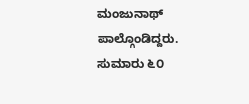ಮಂಜುನಾಥ್ ಪಾಲ್ಗೊಂಡಿದ್ದರು. ಸುಮಾರು ೬೦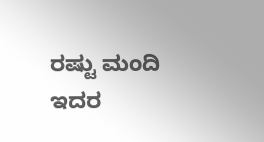ರಷ್ಟು ಮಂದಿ ಇದರ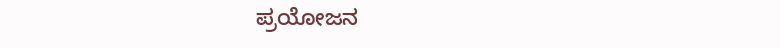ಪ್ರಯೋಜನ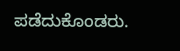ಪಡೆದುಕೊಂಡರು.